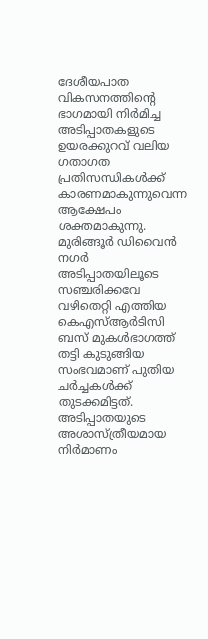ദേശീയപാത വികസനത്തിന്റെ ഭാഗമായി നിർമിച്ച അടിപ്പാതകളുടെ ഉയരക്കുറവ് വലിയ ഗതാഗത പ്രതിസന്ധികൾക്ക് കാരണമാകുന്നുവെന്ന ആക്ഷേപം ശക്തമാകുന്നു. മുരിങ്ങൂർ ഡിവൈൻ നഗർ അടിപ്പാതയിലൂടെ സഞ്ചരിക്കവേ വഴിതെറ്റി എത്തിയ കെഎസ്ആർടിസി ബസ് മുകൾഭാഗത്ത് തട്ടി കുടുങ്ങിയ സംഭവമാണ് പുതിയ ചർച്ചകൾക്ക് തുടക്കമിട്ടത്.
അടിപ്പാതയുടെ അശാസ്ത്രീയമായ നിർമാണം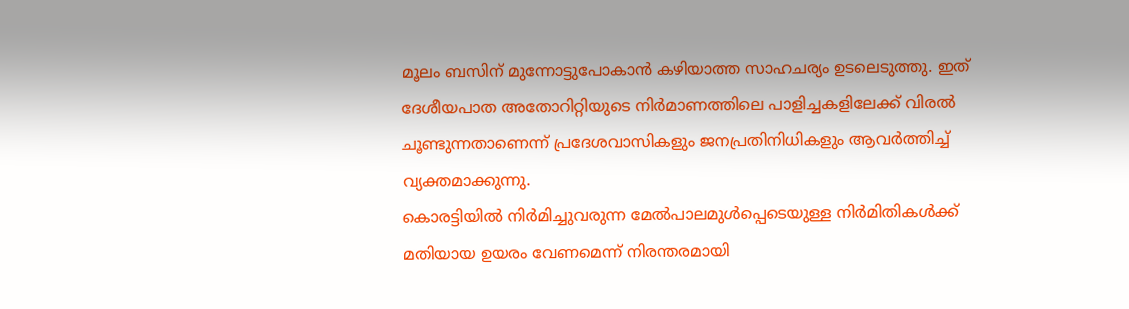മൂലം ബസിന് മുന്നോട്ടുപോകാൻ കഴിയാത്ത സാഹചര്യം ഉടലെടുത്തു. ഇത് ദേശീയപാത അതോറിറ്റിയുടെ നിർമാണത്തിലെ പാളിച്ചകളിലേക്ക് വിരൽ ചൂണ്ടുന്നതാണെന്ന് പ്രദേശവാസികളും ജനപ്രതിനിധികളും ആവർത്തിച്ച് വ്യക്തമാക്കുന്നു.
കൊരട്ടിയിൽ നിർമിച്ചുവരുന്ന മേൽപാലമുൾപ്പെടെയുള്ള നിർമിതികൾക്ക് മതിയായ ഉയരം വേണമെന്ന് നിരന്തരമായി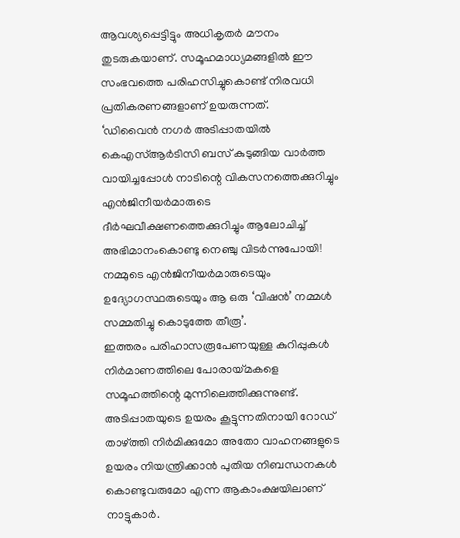ആവശ്യപ്പെട്ടിട്ടും അധികൃതർ മൗനം തുടരുകയാണ്. സമൂഹമാധ്യമങ്ങളിൽ ഈ സംഭവത്തെ പരിഹസിച്ചുകൊണ്ട് നിരവധി പ്രതികരണങ്ങളാണ് ഉയരുന്നത്.
‘ഡിവൈൻ നഗർ അടിപ്പാതയിൽ കെഎസ്ആർടിസി ബസ് കുടുങ്ങിയ വാർത്ത വായിച്ചപ്പോൾ നാടിന്റെ വികസനത്തെക്കുറിച്ചും എൻജിനീയർമാരുടെ ദീർഘവീക്ഷണത്തെക്കുറിച്ചും ആലോചിച്ച് അഭിമാനംകൊണ്ടു നെഞ്ചു വിടർന്നുപോയി! നമ്മുടെ എൻജിനീയർമാരുടെയും ഉദ്യോഗസ്ഥരുടെയും ആ ഒരു ‘വിഷൻ’ നമ്മൾ സമ്മതിച്ചു കൊടുത്തേ തീരൂ’.
ഇത്തരം പരിഹാസരൂപേണയുള്ള കുറിപ്പുകൾ നിർമാണത്തിലെ പോരായ്മകളെ സമൂഹത്തിന്റെ മുന്നിലെത്തിക്കുന്നുണ്ട്. അടിപ്പാതയുടെ ഉയരം കൂട്ടുന്നതിനായി റോഡ് താഴ്ത്തി നിർമിക്കുമോ അതോ വാഹനങ്ങളുടെ ഉയരം നിയന്ത്രിക്കാൻ പുതിയ നിബന്ധനകൾ കൊണ്ടുവരുമോ എന്ന ആകാംക്ഷയിലാണ് നാട്ടുകാർ.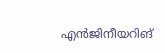എൻജിനീയറിങ്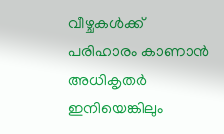വീഴ്ചകൾക്ക് പരിഹാരം കാണാൻ അധികൃതർ ഇനിയെങ്കിലും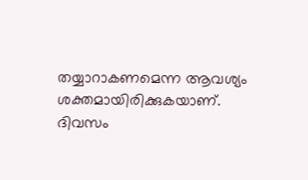തയ്യാറാകണമെന്ന ആവശ്യം ശക്തമായിരിക്കുകയാണ്.
ദിവസം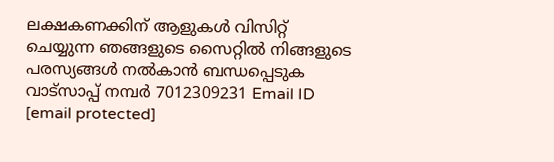ലക്ഷകണക്കിന് ആളുകൾ വിസിറ്റ് ചെയ്യുന്ന ഞങ്ങളുടെ സൈറ്റിൽ നിങ്ങളുടെ പരസ്യങ്ങൾ നൽകാൻ ബന്ധപ്പെടുക വാട്സാപ്പ് നമ്പർ 7012309231 Email ID [email protected]